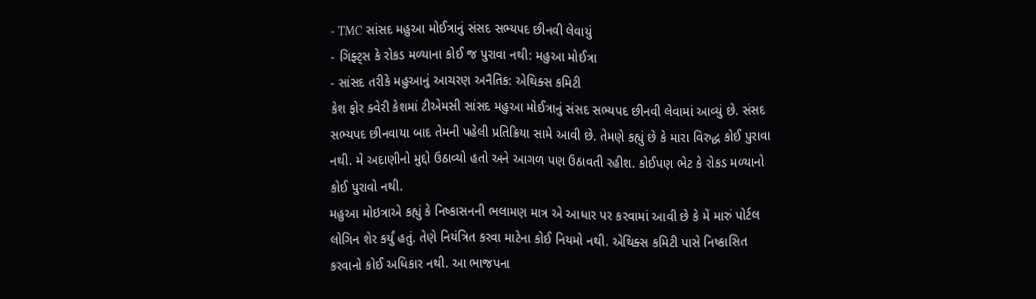- TMC સાંસદ મહુઆ મોઈત્રાનું સંસદ સભ્યપદ છીનવી લેવાયું
- ગિફ્ટ્સ કે રોકડ મળ્યાના કોઈ જ પુરાવા નથી: મહુઆ મોઈત્રા
- સાંસદ તરીકે મહુઆનું આચરણ અનૈતિક: એથિક્સ કમિટી
કેશ ફોર ક્વેરી કેશમાં ટીએમસી સાંસદ મહુઆ મોઈત્રાનું સંસદ સભ્યપદ છીનવી લેવામાં આવ્યું છે. સંસદ સભ્યપદ છીનવાયા બાદ તેમની પહેલી પ્રતિક્રિયા સામે આવી છે. તેમણે કહ્યું છે કે મારા વિરુદ્ધ કોઈ પુરાવા નથી. મે અદાણીનો મુદ્દો ઉઠાવ્યો હતો અને આગળ પણ ઉઠાવતી રહીશ. કોઈપણ ભેટ કે રોકડ મળ્યાનો કોઈ પુરાવો નથી.
મહુઆ મોઇત્રાએ કહ્યું કે નિષ્કાસનની ભલામણ માત્ર એ આધાર પર કરવામાં આવી છે કે મેં મારું પોર્ટલ લોગિન શેર કર્યું હતું. તેણે નિયંત્રિત કરવા માટેના કોઈ નિયમો નથી. એથિક્સ કમિટી પાસે નિષ્કાસિત કરવાનો કોઈ અધિકાર નથી. આ ભાજપના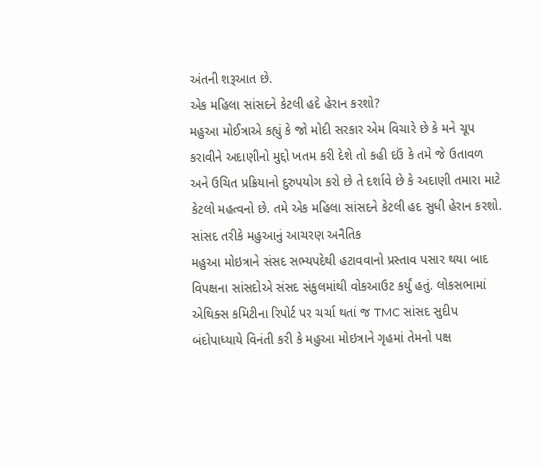અંતની શરૂઆત છે.
એક મહિલા સાંસદને કેટલી હદે હેરાન કરશો?
મહુઆ મોઈત્રાએ કહ્યું કે જો મોદી સરકાર એમ વિચારે છે કે મને ચૂપ કરાવીને અદાણીનો મુદ્દો ખતમ કરી દેશે તો કહી દઉં કે તમે જે ઉતાવળ અને ઉચિત પ્રક્રિયાનો દુરુપયોગ કરો છે તે દર્શાવે છે કે અદાણી તમારા માટે કેટલો મહત્વનો છે. તમે એક મહિલા સાંસદને કેટલી હદ સુધી હેરાન કરશો.
સાંસદ તરીકે મહુઆનું આચરણ અનૈતિક
મહુઆ મોઇત્રાને સંસદ સભ્યપદેથી હટાવવાનો પ્રસ્તાવ પસાર થયા બાદ વિપક્ષના સાંસદોએ સંસદ સંકુલમાંથી વોકઆઉટ કર્યું હતું. લોકસભામાં એથિક્સ કમિટીના રિપોર્ટ પર ચર્ચા થતાં જ TMC સાંસદ સુદીપ બંદોપાધ્યાયે વિનંતી કરી કે મહુઆ મોઇત્રાને ગૃહમાં તેમનો પક્ષ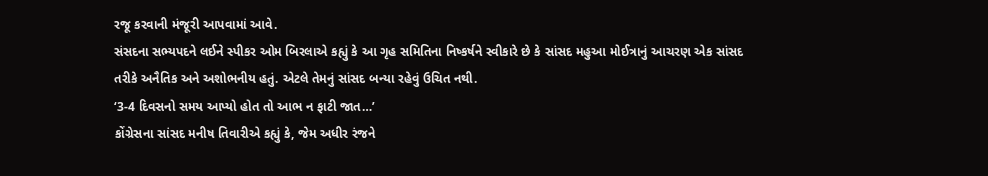રજૂ કરવાની મંજૂરી આપવામાં આવે.
સંસદના સભ્યપદને લઈને સ્પીકર ઓમ બિરલાએ કહ્યું કે આ ગૃહ સમિતિના નિષ્કર્ષને સ્વીકારે છે કે સાંસદ મહુઆ મોઈત્રાનું આચરણ એક સાંસદ તરીકે અનૈતિક અને અશોભનીય હતું. એટલે તેમનું સાંસદ બન્યા રહેવું ઉચિત નથી.
‘3-4 દિવસનો સમય આપ્યો હોત તો આભ ન ફાટી જાત…’
કોંગ્રેસના સાંસદ મનીષ તિવારીએ કહ્યું કે, જેમ અધીર રંજને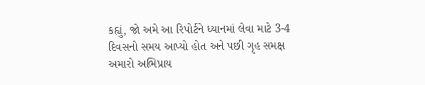કહ્યું, જો અમે આ રિપોર્ટને ધ્યાનમાં લેવા માટે 3-4 દિવસનો સમય આપ્યો હોત અને પછી ગૃહ સમક્ષ અમારો અભિપ્રાય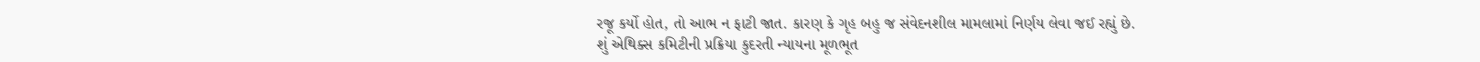રજૂ કર્યો હોત, તો આભ ન ફાટી જાત. કારણ કે ગૃહ બહુ જ સંવેદનશીલ મામલામાં નિર્ણય લેવા જઈ રહ્યું છે.
શું એથિક્સ કમિટીની પ્રક્રિયા કુદરતી ન્યાયના મૂળભૂત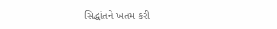સિદ્ધાંતને ખતમ કરી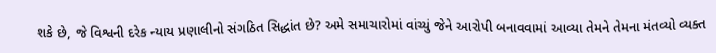શકે છે, જે વિશ્વની દરેક ન્યાય પ્રણાલીનો સંગઠિત સિદ્ધાંત છે? અમે સમાચારોમાં વાંચ્યું જેને આરોપી બનાવવામાં આવ્યા તેમને તેમના મંતવ્યો વ્યક્ત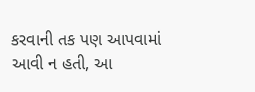કરવાની તક પણ આપવામાં આવી ન હતી, આ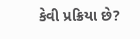કેવી પ્રક્રિયા છે?